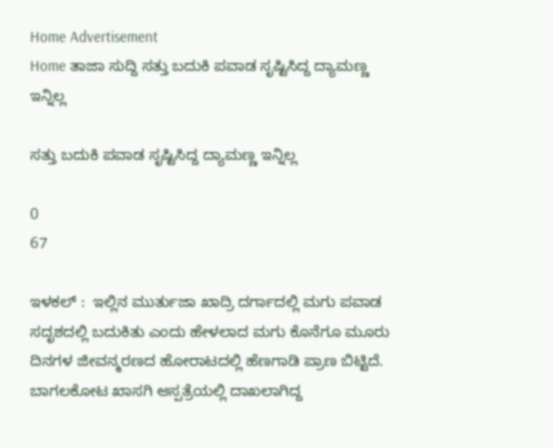Home Advertisement
Home ತಾಜಾ ಸುದ್ದಿ ಸತ್ತು ಬದುಕಿ ಪವಾಡ ಸೃಷ್ಟಿಸಿದ್ದ ದ್ಯಾಮಣ್ಣ ಇನ್ನಿಲ್ಲ

ಸತ್ತು ಬದುಕಿ ಪವಾಡ ಸೃಷ್ಟಿಸಿದ್ದ ದ್ಯಾಮಣ್ಣ ಇನ್ನಿಲ್ಲ

0
67

ಇಳಕಲ್ ‌:  ಇಲ್ಲಿನ ಮುರ್ತುಜಾ ಖಾದ್ರಿ ದರ್ಗಾದಲ್ಲಿ ಮಗು ಪವಾಡ ಸದೃಶದಲ್ಲಿ ಬದುಕಿತು ಎಂದು ಹೇಳಲಾದ ಮಗು ಕೊನೆಗೂ ಮೂರು ದಿನಗಳ ಜೀವನ್ಮರಣದ ಹೋರಾಟದಲ್ಲಿ ಹೆಣಗಾಡಿ ಪ್ರಾಣ ಬಿಟ್ಟಿದೆ.
ಬಾಗಲಕೋಟ ಖಾಸಗಿ ಆಸ್ಪತ್ರೆಯಲ್ಲಿ ದಾಖಲಾಗಿದ್ದ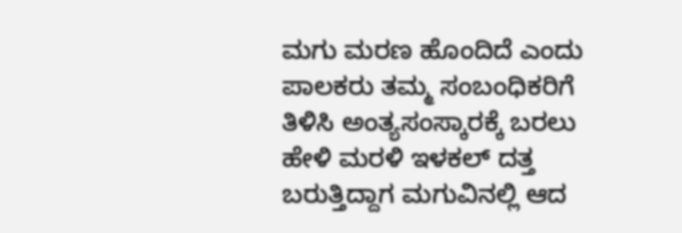ಮಗು ಮರಣ ಹೊಂದಿದೆ ಎಂದು ಪಾಲಕರು ತಮ್ಮ ಸಂಬಂಧಿಕರಿಗೆ ತಿಳಿಸಿ ಅಂತ್ಯಸಂಸ್ಕಾರಕ್ಕೆ ಬರಲು ಹೇಳಿ ಮರಳಿ ಇಳಕಲ್ ದತ್ತ ಬರುತ್ತಿದ್ದಾಗ ಮಗುವಿನಲ್ಲಿ ಆದ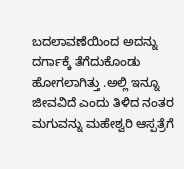ಬದಲಾವಣೆಯಿಂದ ಅದನ್ನು ದರ್ಗಾಕ್ಕೆ ತೆಗೆದುಕೊಂಡು ಹೋಗಲಾಗಿತ್ತು .ಅಲ್ಲಿ ಇನ್ನೂ ಜೀವವಿದೆ ಎಂದು ತಿಳಿದ ನಂತರ ಮಗುವನ್ನು ಮಹೇಶ್ವರಿ ಆಸ್ಪತ್ರೆಗೆ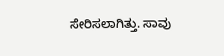ಸೇರಿಸಲಾಗಿತ್ತು. ಸಾವು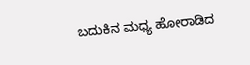ಬದುಕಿನ ಮಧ್ಯ ಹೋರಾಡಿದ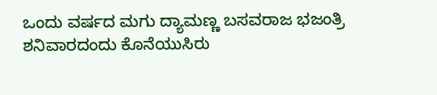ಒಂದು ವರ್ಷದ ಮಗು ದ್ಯಾಮಣ್ಣ ಬಸವರಾಜ ಭಜಂತ್ರಿ ಶನಿವಾರದಂದು ಕೊನೆಯುಸಿರು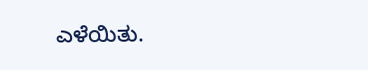ಎಳೆಯಿತು.